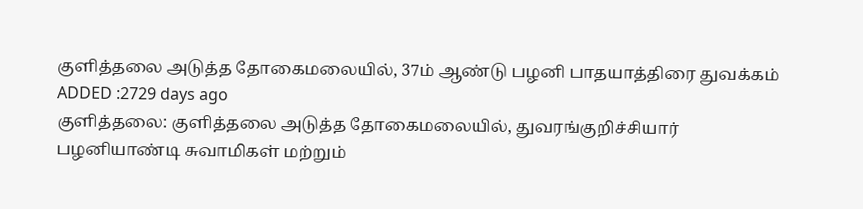குளித்தலை அடுத்த தோகைமலையில், 37ம் ஆண்டு பழனி பாதயாத்திரை துவக்கம்
ADDED :2729 days ago
குளித்தலை: குளித்தலை அடுத்த தோகைமலையில், துவரங்குறிச்சியார் பழனியாண்டி சுவாமிகள் மற்றும்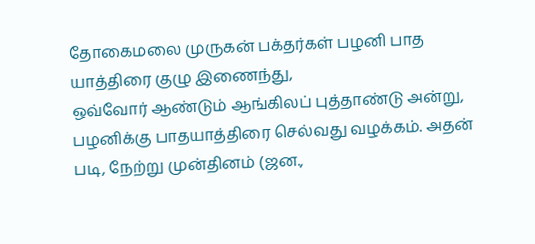தோகைமலை முருகன் பக்தர்கள் பழனி பாத யாத்திரை குழு இணைந்து,
ஒவ்வோர் ஆண்டும் ஆங்கிலப் புத்தாண்டு அன்று, பழனிக்கு பாதயாத்திரை செல்வது வழக்கம். அதன் படி, நேற்று முன்தினம் (ஜன.,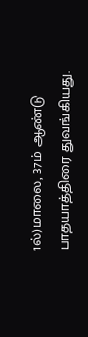1ல்)மாலை, 37ம் ஆண்டு பாதயாத்திரை துவங்கியது.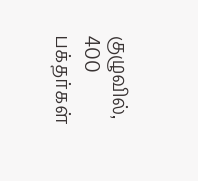குழுவில், 400 பக்தர்கள்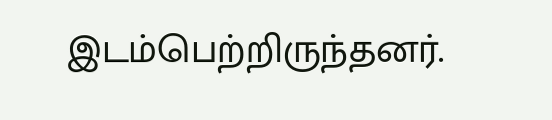இடம்பெற்றிருந்தனர்.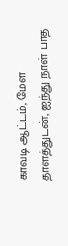காவடி ஆட்டம், மேள தாளத்துடன், ஐந்து நாள் பாத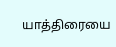யாத்திரையை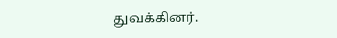துவக்கினர்.